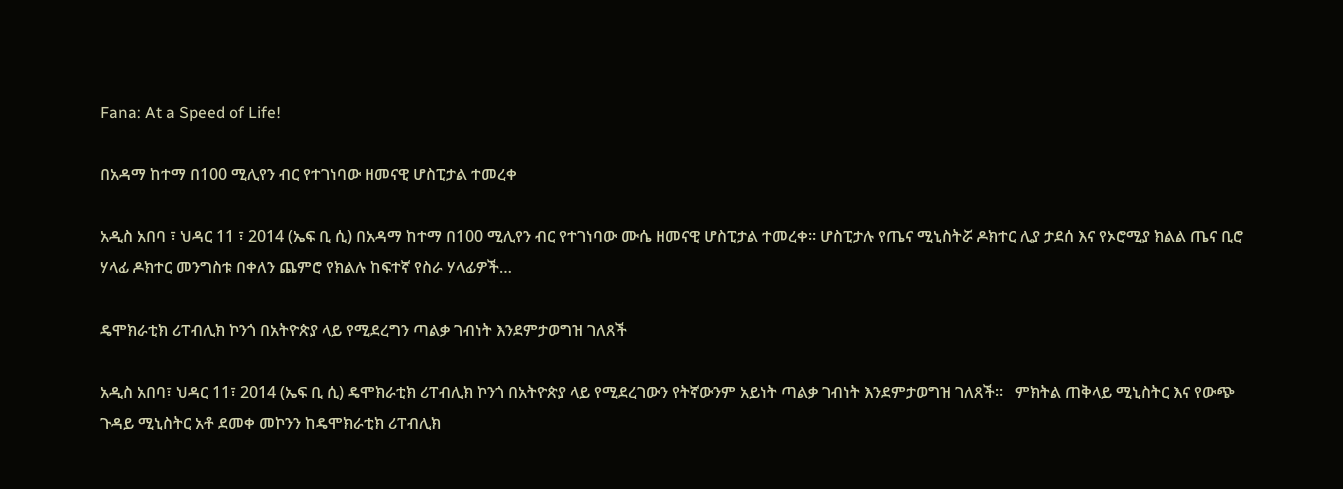Fana: At a Speed of Life!

በአዳማ ከተማ በ100 ሚሊየን ብር የተገነባው ዘመናዊ ሆስፒታል ተመረቀ

አዲስ አበባ ፣ ህዳር 11 ፣ 2014 (ኤፍ ቢ ሲ) በአዳማ ከተማ በ100 ሚሊየን ብር የተገነባው ሙሴ ዘመናዊ ሆስፒታል ተመረቀ። ሆስፒታሉ የጤና ሚኒስትሯ ዶክተር ሊያ ታደሰ እና የኦሮሚያ ክልል ጤና ቢሮ ሃላፊ ዶክተር መንግስቱ በቀለን ጨምሮ የክልሉ ከፍተኛ የስራ ሃላፊዎች…

ዴሞክራቲክ ሪፐብሊክ ኮንጎ በአትዮጵያ ላይ የሚደረግን ጣልቃ ገብነት እንደምታወግዝ ገለጸች

አዲስ አበባ፣ ህዳር 11፣ 2014 (ኤፍ ቢ ሲ) ዴሞክራቲክ ሪፐብሊክ ኮንጎ በአትዮጵያ ላይ የሚደረገውን የትኛውንም አይነት ጣልቃ ገብነት እንደምታወግዝ ገለጸች፡፡   ምክትል ጠቅላይ ሚኒስትር እና የውጭ ጉዳይ ሚኒስትር አቶ ደመቀ መኮንን ከዴሞክራቲክ ሪፐብሊክ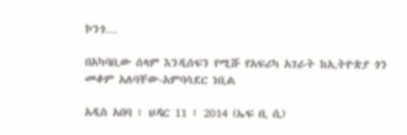ኮንጎ…

በአካባቢው ሰላም እንዲሰፍን የሚሹ የአፍሪካ አገራት ከኢትዮጵያ ጎን መቆም አለባቸው-አምባሳደር ነቢል

አዲስ አበባ ፣ ህዳር 11 ፣ 2014 (ኤፍ ቢ ሲ)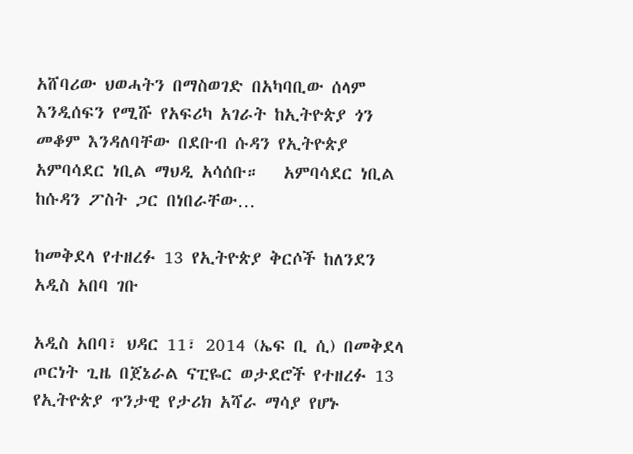አሸባሪው ህወሓትን በማስወገድ በአካባቢው ሰላም እንዲሰፍን የሚሹ የአፍሪካ አገራት ከኢትዮጵያ ጎን መቆም እንዳለባቸው በደቡብ ሱዳን የኢትዮጵያ አምባሳደር ነቢል ማህዲ አሳሰቡ።   አምባሳደር ነቢል ከሱዳን ፖስት ጋር በነበራቸው…

ከመቅደላ የተዘረፉ 13 የኢትዮጵያ ቅርሶች ከለንደን አዲስ አበባ ገቡ

አዲስ አበባ፣ ህዳር 11፣ 2014 (ኤፍ ቢ ሲ) በመቅደላ ጦርነት ጊዜ በጀኔራል ናፒዬር ወታደሮች የተዘረፉ 13 የኢትዮጵያ ጥንታዊ የታሪክ አሻራ ማሳያ የሆኑ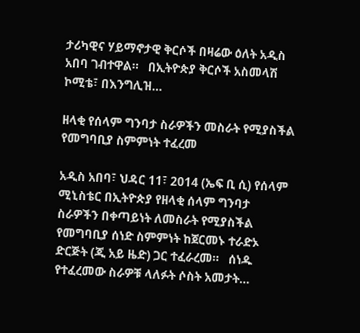ታሪካዊና ሃይማኖታዊ ቅርሶች በዛሬው ዕለት አዲስ አበባ ገብተዋል።   በኢትዮጵያ ቅርሶች አስመላሽ ኮሚቴ፣ በእንግሊዝ…

ዘላቂ የሰላም ግንባታ ስራዎችን መስራት የሚያስችል የመግባቢያ ስምምነት ተፈረመ

አዲስ አበባ፣ ህዳር 11፣ 2014 (ኤፍ ቢ ሲ) የሰላም ሚኒስቴር በኢትዮጵያ የዘላቂ ሰላም ግንባታ ስራዎችን በቀጣይነት ለመስራት የሚያስችል የመግባቢያ ሰነድ ስምምነት ከጀርመኑ ተራድኦ ድርጅት (ጂ አይ ዜድ) ጋር ተፈራረመ።   ሰነዱ የተፈረመው ስራዎቹ ላለፉት ሶስት አመታት…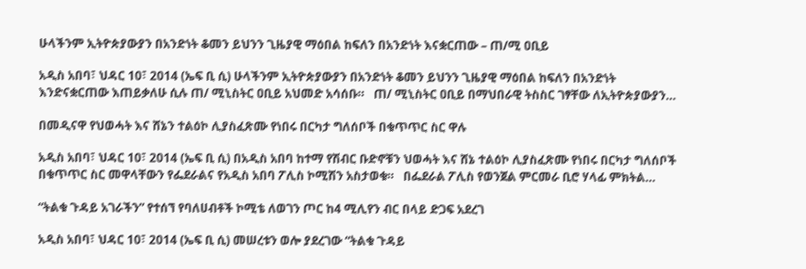ሁላችንም ኢትዮጵያውያን በአንድነት ቆመን ይህንን ጊዜያዊ ማዕበል ከፍለን በአንድነት እናቋርጠው – ጠ/ሚ ዐቢይ

አዲስ አበባ፣ ህዳር 10፣ 2014 (ኤፍ ቢ ሲ) ሁላችንም ኢትዮጵያውያን በአንድነት ቆመን ይህንን ጊዜያዊ ማዕበል ከፍለን በአንድነት እንድናቋርጠው እጠይቃለሁ ሲሉ ጠ/ ሚኒስትር ዐቢይ አህመድ አሳሰቡ።   ጠ/ ሚኒስትር ዐቢይ በማህበራዊ ትስስር ገፃቸው ለኢትዮጵያውያን…

በመዲናዋ የህወሓት እና ሸኔን ተልዕኮ ሊያስፈጽሙ የነበሩ በርካታ ግለሰቦች በቁጥጥር ስር ዋሉ

አዲስ አበባ፣ ህዳር 10፣ 2014 (ኤፍ ቢ ሲ) በአዲስ አበባ ከተማ የሽብር ቡድኖቹን ህወሓት እና ሸኔ ተልዕኮ ሊያስፈጽሙ የነበሩ በርካታ ግለሰቦች በቁጥጥር ስር መዋላቸውን የፌደራልና የአዲስ አበባ ፖሊስ ኮሚሽን አስታወቁ።   በፌደራል ፖሊስ የወንጀል ምርመራ ቢሮ ሃላፊ ምክትል…

“ትልቁ ጉዳይ አገራችን” የተሰኘ የባለሀብቶች ኮሚቴ ለወገን ጦር ከ4 ሚሊየን ብር በላይ ድጋፍ አደረገ

አዲስ አበባ፣ ህዳር 10፣ 2014 (ኤፍ ቢ ሲ) መሠረቱን ወሎ ያደረገው “ትልቁ ጉዳይ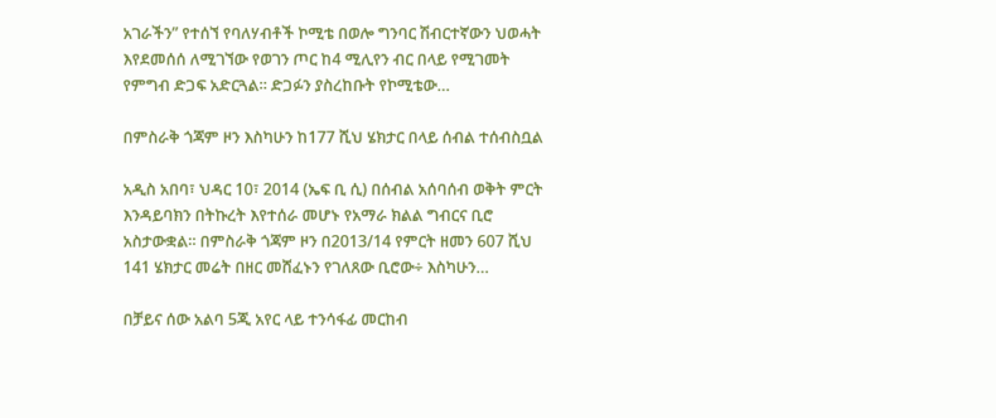አገራችን” የተሰኘ የባለሃብቶች ኮሚቴ በወሎ ግንባር ሽብርተኛውን ህወሓት እየደመሰሰ ለሚገኘው የወገን ጦር ከ4 ሚሊየን ብር በላይ የሚገመት የምግብ ድጋፍ አድርጓል። ድጋፉን ያስረከቡት የኮሚቴው…

በምስራቅ ጎጃም ዞን እስካሁን ከ177 ሺህ ሄክታር በላይ ሰብል ተሰብስቧል

አዲስ አበባ፣ ህዳር 10፣ 2014 (ኤፍ ቢ ሲ) በሰብል አሰባሰብ ወቅት ምርት እንዳይባክን በትኩረት እየተሰራ መሆኑ የአማራ ክልል ግብርና ቢሮ አስታውቋል፡፡ በምስራቅ ጎጃም ዞን በ2013/14 የምርት ዘመን 607 ሺህ 141 ሄክታር መሬት በዘር መሸፈኑን የገለጸው ቢሮው÷ እስካሁን…

በቻይና ሰው አልባ 5ጂ አየር ላይ ተንሳፋፊ መርከብ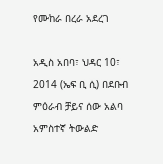የሙከራ በረራ አደረገ

አዲስ አበባ፣ ህዳር 10፣ 2014 (ኤፍ ቢ ሲ) በደቡብ ምዕራብ ቻይና ሰው አልባ አምስተኛ ትውልድ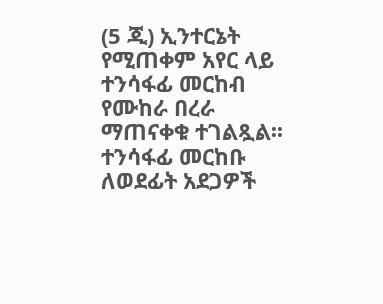(5 ጂ) ኢንተርኔት የሚጠቀም አየር ላይ ተንሳፋፊ መርከብ የሙከራ በረራ ማጠናቀቁ ተገልጿል፡፡   ተንሳፋፊ መርከቡ ለወደፊት አደጋዎች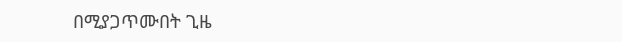በሚያጋጥሙበት ጊዜ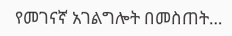የመገናኛ አገልግሎት በመስጠት…